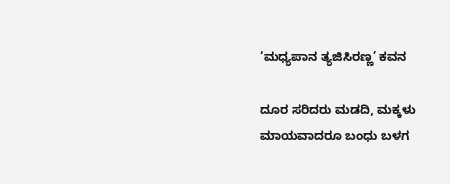‘ಮಧ್ಯಪಾನ ತ್ಯಜಿಸಿರಣ್ಣ’ ಕವನ

ದೂರ ಸರಿದರು ಮಡದಿ, ಮಕ್ಕಳು ಮಾಯವಾದರೂ ಬಂಧು ಬಳಗ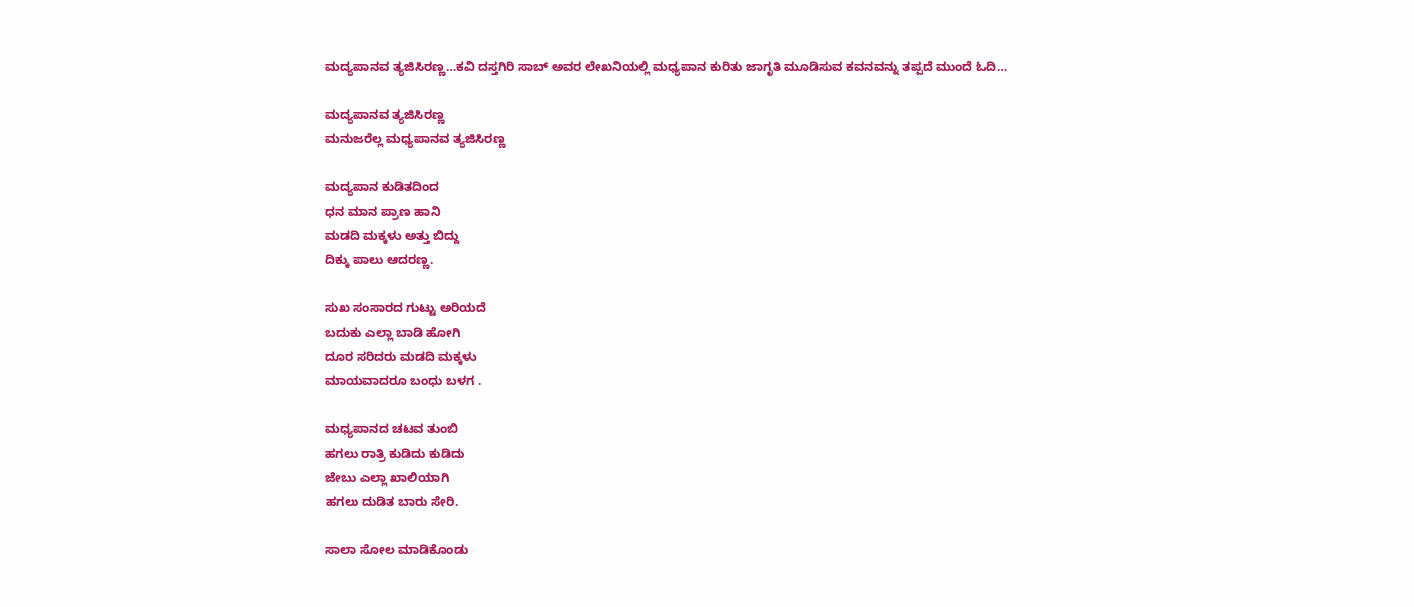ಮದ್ಯಪಾನವ ತ್ಯಜಿಸಿರಣ್ಣ…ಕವಿ ದಸ್ತಗಿರಿ ಸಾಬ್ ಅವರ ಲೇಖನಿಯಲ್ಲಿ ಮಧ್ಯಪಾನ ಕುರಿತು ಜಾಗೃತಿ ಮೂಡಿಸುವ ಕವನವನ್ನು ತಪ್ಪದೆ ಮುಂದೆ ಓದಿ…

ಮದ್ಯಪಾನವ ತ್ಯಜಿಸಿರಣ್ಣ
ಮನುಜರೆಲ್ಲ ಮಧ್ಯಪಾನವ ತ್ಯಜಿಸಿರಣ್ಣ

ಮದ್ಯಪಾನ ಕುಡಿತದಿಂದ
ಧನ ಮಾನ ಪ್ರಾಣ ಹಾನಿ
ಮಡದಿ ಮಕ್ಕಳು ಅತ್ತು ಬಿದ್ದು
ದಿಕ್ಕು ಪಾಲು ಆದರಣ್ಣ.

ಸುಖ ಸಂಸಾರದ ಗುಟ್ಟು ಅರಿಯದೆ
ಬದುಕು ಎಲ್ಲಾ ಬಾಡಿ ಹೋಗಿ
ದೂರ ಸರಿದರು ಮಡದಿ ಮಕ್ಕಳು
ಮಾಯವಾದರೂ ಬಂಧು ಬಳಗ .

ಮಧ್ಯಪಾನದ ಚಟವ ತುಂಬಿ
ಹಗಲು ರಾತ್ರಿ ಕುಡಿದು ಕುಡಿದು
ಜೇಬು ಎಲ್ಲಾ ಖಾಲಿಯಾಗಿ
ಹಗಲು ದುಡಿತ ಬಾರು ಸೇರಿ.

ಸಾಲಾ ಸೋಲ ಮಾಡಿಕೊಂಡು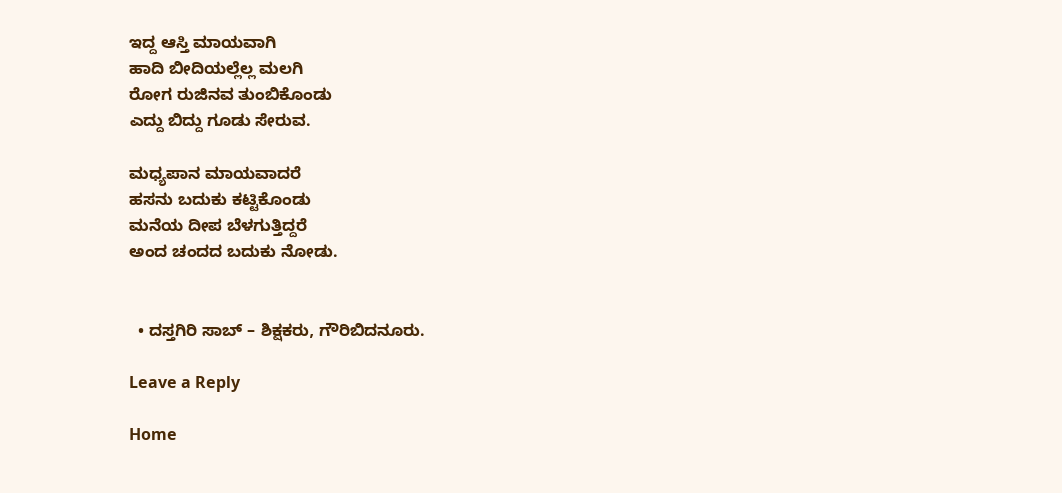ಇದ್ದ ಆಸ್ತಿ ಮಾಯವಾಗಿ
ಹಾದಿ ಬೀದಿಯಲ್ಲೆಲ್ಲ ಮಲಗಿ
ರೋಗ ರುಜಿನವ ತುಂಬಿಕೊಂಡು
ಎದ್ದು ಬಿದ್ದು ಗೂಡು ಸೇರುವ.

ಮಧ್ಯಪಾನ ಮಾಯವಾದರೆ
ಹಸನು ಬದುಕು ಕಟ್ಟಿಕೊಂಡು
ಮನೆಯ ದೀಪ ಬೆಳಗುತ್ತಿದ್ದರೆ
ಅಂದ ಚಂದದ ಬದುಕು ನೋಡು.


  • ದಸ್ತಗಿರಿ ಸಾಬ್ – ಶಿಕ್ಷಕರು, ಗೌರಿಬಿದನೂರು.

Leave a Reply

Home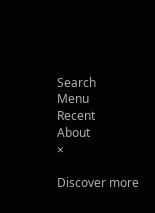Search
Menu
Recent
About
×

Discover more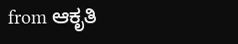from ಆಕೃತಿ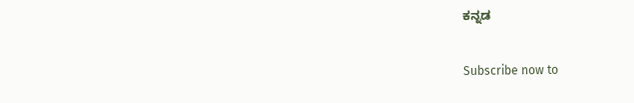ಕನ್ನಡ

Subscribe now to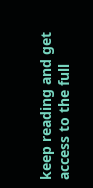keep reading and get access to the full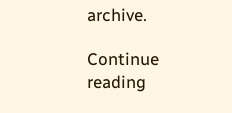archive.

Continue reading